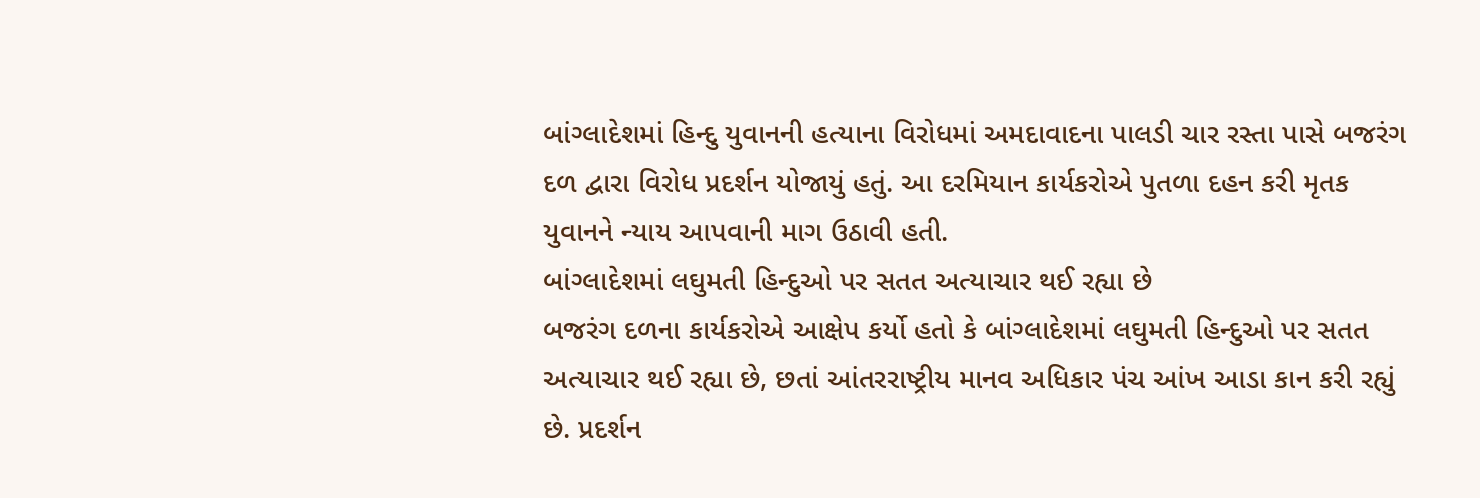બાંગ્લાદેશમાં હિન્દુ યુવાનની હત્યાના વિરોધમાં અમદાવાદના પાલડી ચાર રસ્તા પાસે બજરંગ દળ દ્વારા વિરોધ પ્રદર્શન યોજાયું હતું. આ દરમિયાન કાર્યકરોએ પુતળા દહન કરી મૃતક યુવાનને ન્યાય આપવાની માગ ઉઠાવી હતી.
બાંગ્લાદેશમાં લઘુમતી હિન્દુઓ પર સતત અત્યાચાર થઈ રહ્યા છે
બજરંગ દળના કાર્યકરોએ આક્ષેપ કર્યો હતો કે બાંગ્લાદેશમાં લઘુમતી હિન્દુઓ પર સતત અત્યાચાર થઈ રહ્યા છે, છતાં આંતરરાષ્ટ્રીય માનવ અધિકાર પંચ આંખ આડા કાન કરી રહ્યું છે. પ્રદર્શન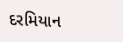દરમિયાન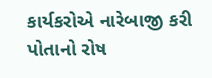કાર્યકરોએ નારેબાજી કરી પોતાનો રોષ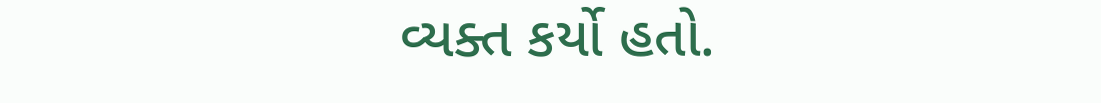વ્યક્ત કર્યો હતો.